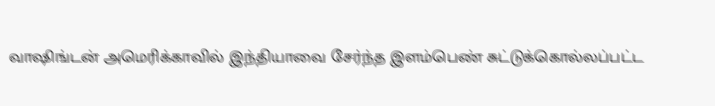வாஷிங்டன் அமெரிக்காவில் இந்தியாவை சேர்ந்த இளம்பெண் சுட்டுக்கொல்லப்பட்ட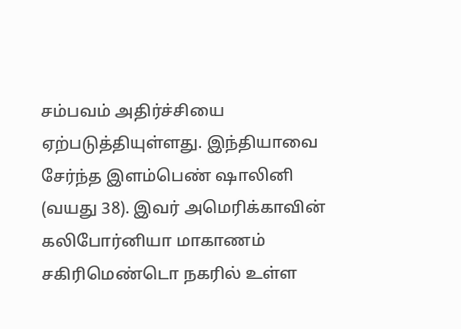சம்பவம் அதிர்ச்சியை ஏற்படுத்தியுள்ளது. இந்தியாவை சேர்ந்த இளம்பெண் ஷாலினி (வயது 38). இவர் அமெரிக்காவின் கலிபோர்னியா மாகாணம் சகிரிமெண்டொ நகரில் உள்ள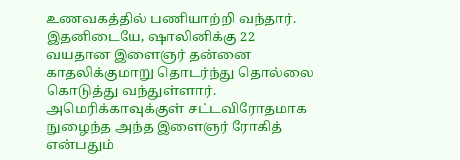உணவகத்தில் பணியாற்றி வந்தார். இதனிடையே, ஷாலினிக்கு 22 வயதான இளைஞர் தன்னை காதலிக்குமாறு தொடர்ந்து தொல்லை கொடுத்து வந்துள்ளார். அமெரிக்காவுக்குள் சட்டவிரோதமாக நுழைந்த அந்த இளைஞர் ரோகித் என்பதும்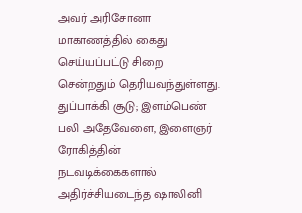அவர் அரிசோனா மாகாணத்தில் கைது செய்யப்பட்டு சிறை சென்றதும் தெரியவந்துள்ளது. துப்பாக்கி சூடு; இளம்பெண் பலி அதேவேளை, இளைஞர் ரோகித்தின் நடவடிக்கைகளால் அதிர்ச்சியடைந்த ஷாலினி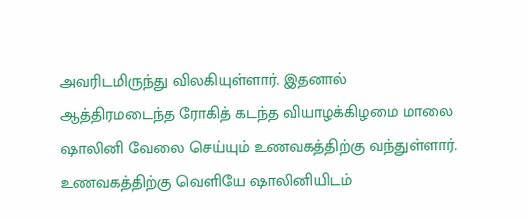அவரிடமிருந்து விலகியுள்ளார். இதனால் ஆத்திரமடைந்த ரோகித் கடந்த வியாழக்கிழமை மாலை ஷாலினி வேலை செய்யும் உணவகத்திற்கு வந்துள்ளார். உணவகத்திற்கு வெளியே ஷாலினியிடம்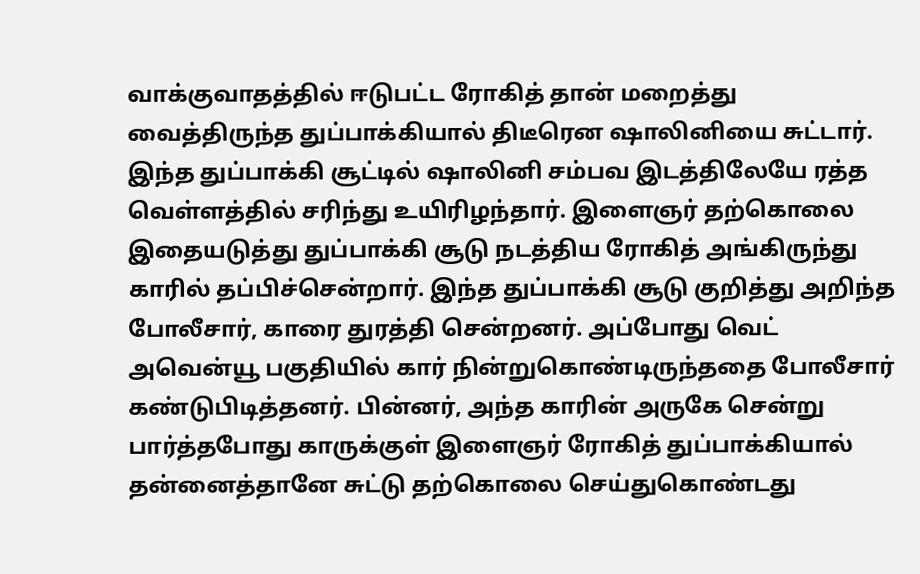வாக்குவாதத்தில் ஈடுபட்ட ரோகித் தான் மறைத்து வைத்திருந்த துப்பாக்கியால் திடீரென ஷாலினியை சுட்டார். இந்த துப்பாக்கி சூட்டில் ஷாலினி சம்பவ இடத்திலேயே ரத்த வெள்ளத்தில் சரிந்து உயிரிழந்தார். இளைஞர் தற்கொலை இதையடுத்து துப்பாக்கி சூடு நடத்திய ரோகித் அங்கிருந்து காரில் தப்பிச்சென்றார். இந்த துப்பாக்கி சூடு குறித்து அறிந்த போலீசார், காரை துரத்தி சென்றனர். அப்போது வெட் அவென்யூ பகுதியில் கார் நின்றுகொண்டிருந்ததை போலீசார் கண்டுபிடித்தனர். பின்னர், அந்த காரின் அருகே சென்று பார்த்தபோது காருக்குள் இளைஞர் ரோகித் துப்பாக்கியால் தன்னைத்தானே சுட்டு தற்கொலை செய்துகொண்டது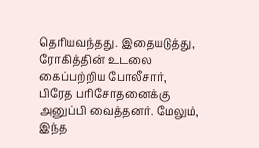தெரியவந்தது. இதையடுத்து, ரோகித்தின் உடலை கைப்பற்றிய போலீசார், பிரேத பரிசோதனைக்கு அனுப்பி வைத்தனர். மேலும், இந்த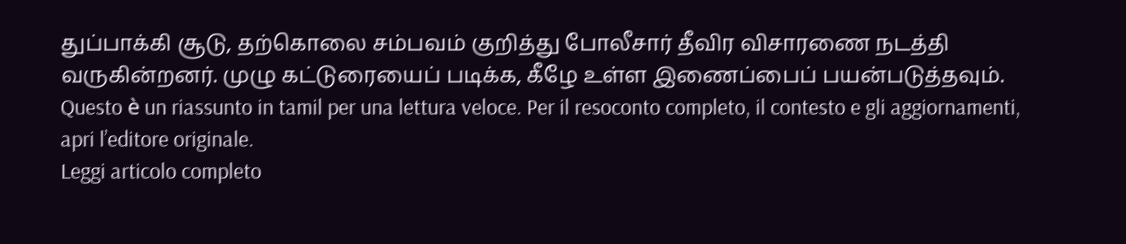துப்பாக்கி சூடு, தற்கொலை சம்பவம் குறித்து போலீசார் தீவிர விசாரணை நடத்தி வருகின்றனர். முழு கட்டுரையைப் படிக்க, கீழே உள்ள இணைப்பைப் பயன்படுத்தவும்.
Questo è un riassunto in tamil per una lettura veloce. Per il resoconto completo, il contesto e gli aggiornamenti, apri l’editore originale.
Leggi articolo completo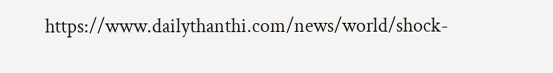https://www.dailythanthi.com/news/world/shock-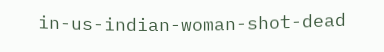in-us-indian-woman-shot-dead